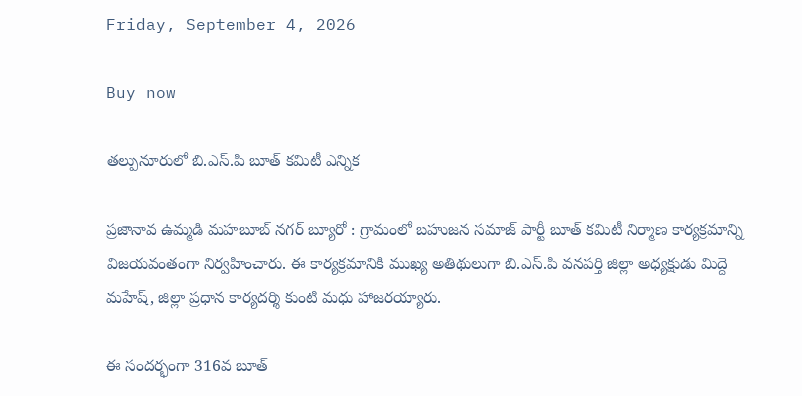Friday, September 4, 2026

Buy now

తల్పునూరులో బి.ఎస్.పి బూత్ కమిటీ ఎన్నిక

ప్రజానావ ఉమ్మడి మహబూబ్ నగర్ బ్యూరో : గ్రామంలో బహుజన సమాజ్ పార్టీ బూత్ కమిటీ నిర్మాణ కార్యక్రమాన్ని విజయవంతంగా నిర్వహించారు. ఈ కార్యక్రమానికి ముఖ్య అతిథులుగా బి.ఎస్.పి వనపర్తి జిల్లా అధ్యక్షుడు మిద్దె మహేష్, జిల్లా ప్రధాన కార్యదర్శి కుంటి మధు హాజరయ్యారు.

ఈ సందర్భంగా 316వ బూత్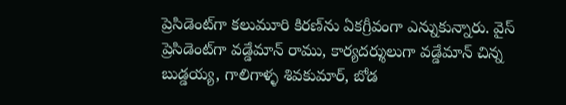ప్రెసిడెంట్‌గా కలుమూరి కిరణ్‌ను ఏకగ్రీవంగా ఎన్నుకున్నారు. వైస్ ప్రెసిడెంట్‌గా వడ్డేమాన్ రాము, కార్యదర్శులుగా వడ్డేమాన్ చిన్న బుడ్డయ్య, గాలిగాళ్ళ శివకుమార్, బోడ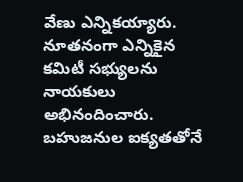వేణు ఎన్నికయ్యారు. నూతనంగా ఎన్నికైన కమిటీ సభ్యులను నాయకులు అభినందించారు. బహుజనుల ఐక్యతతోనే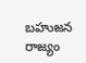బహుజన రాజ్యం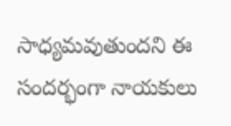సాధ్యమవుతుందని ఈ సందర్భంగా నాయకులు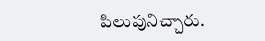పిలుపునిచ్చారు.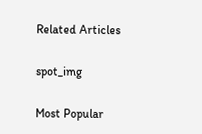Related Articles

spot_img

Most Popular